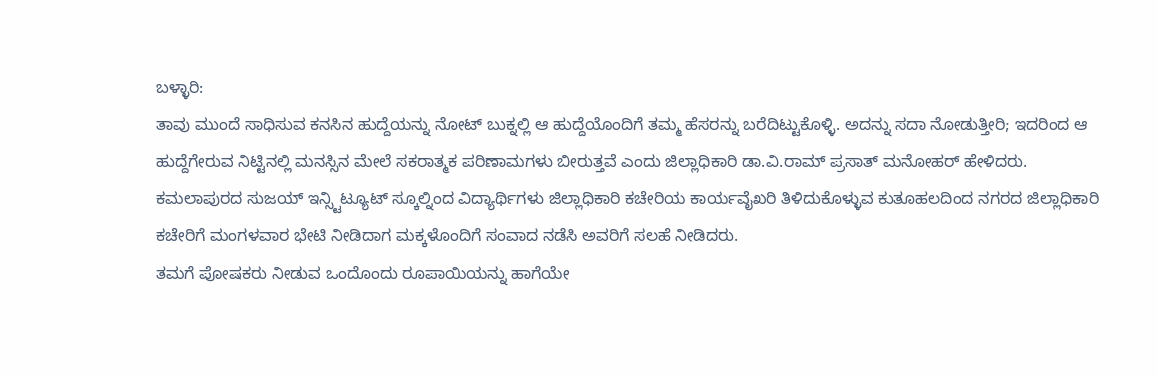ಬಳ್ಳಾರಿ:
ತಾವು ಮುಂದೆ ಸಾಧಿಸುವ ಕನಸಿನ ಹುದ್ದೆಯನ್ನು ನೋಟ್ ಬುಕ್ನಲ್ಲಿ ಆ ಹುದ್ದೆಯೊಂದಿಗೆ ತಮ್ಮ ಹೆಸರನ್ನು ಬರೆದಿಟ್ಟುಕೊಳ್ಳಿ. ಅದನ್ನು ಸದಾ ನೋಡುತ್ತೀರಿ; ಇದರಿಂದ ಆ ಹುದ್ದೆಗೇರುವ ನಿಟ್ಟಿನಲ್ಲಿ ಮನಸ್ಸಿನ ಮೇಲೆ ಸಕರಾತ್ಮಕ ಪರಿಣಾಮಗಳು ಬೀರುತ್ತವೆ ಎಂದು ಜಿಲ್ಲಾಧಿಕಾರಿ ಡಾ.ವಿ.ರಾಮ್ ಪ್ರಸಾತ್ ಮನೋಹರ್ ಹೇಳಿದರು.
ಕಮಲಾಪುರದ ಸುಜಯ್ ಇನ್ಸ್ಟಿಟ್ಯೂಟ್ ಸ್ಕೂಲ್ನಿಂದ ವಿದ್ಯಾರ್ಥಿಗಳು ಜಿಲ್ಲಾಧಿಕಾರಿ ಕಚೇರಿಯ ಕಾರ್ಯವೈಖರಿ ತಿಳಿದುಕೊಳ್ಳುವ ಕುತೂಹಲದಿಂದ ನಗರದ ಜಿಲ್ಲಾಧಿಕಾರಿ ಕಚೇರಿಗೆ ಮಂಗಳವಾರ ಭೇಟಿ ನೀಡಿದಾಗ ಮಕ್ಕಳೊಂದಿಗೆ ಸಂವಾದ ನಡೆಸಿ ಅವರಿಗೆ ಸಲಹೆ ನೀಡಿದರು.
ತಮಗೆ ಪೋಷಕರು ನೀಡುವ ಒಂದೊಂದು ರೂಪಾಯಿಯನ್ನು ಹಾಗೆಯೇ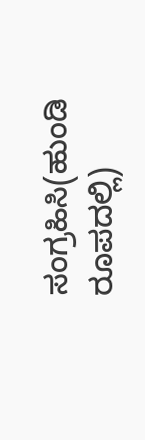ಸಂಗ್ರಹಿಸಿ(ಹುಂಡಿ ರೂಪದಲ್ಲಿ)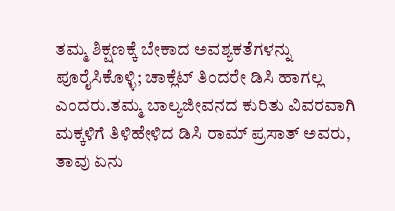ತಮ್ಮ ಶಿಕ್ಷಣಕ್ಕೆ ಬೇಕಾದ ಅವಶ್ಯಕತೆಗಳನ್ನು ಪೂರೈಸಿಕೊಳ್ಳಿ; ಚಾಕ್ಲೆಟ್ ತಿಂದರೇ ಡಿಸಿ ಹಾಗಲ್ಲ ಎಂದರು.ತಮ್ಮ ಬಾಲ್ಯಜೀವನದ ಕುರಿತು ವಿವರವಾಗಿ ಮಕ್ಕಳಿಗೆ ತಿಳಿಹೇಳಿದ ಡಿಸಿ ರಾಮ್ ಪ್ರಸಾತ್ ಅವರು, ತಾವು ಏನು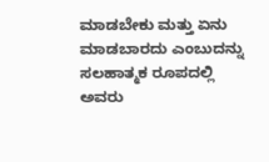ಮಾಡಬೇಕು ಮತ್ತು ಏನು ಮಾಡಬಾರದು ಎಂಬುದನ್ನು ಸಲಹಾತ್ಮಕ ರೂಪದಲ್ಲಿ ಅವರು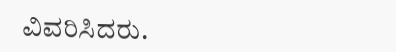ವಿವರಿಸಿದರು.